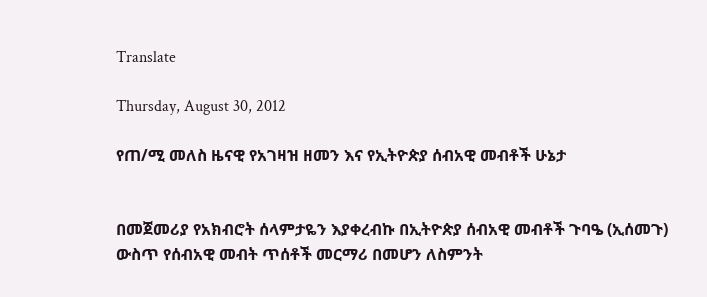Translate

Thursday, August 30, 2012

የጠ/ሚ መለስ ዜናዊ የአገዛዝ ዘመን እና የኢትዮጵያ ሰብአዊ መብቶች ሁኔታ


በመጀመሪያ የአክብሮት ሰላምታዬን እያቀረብኩ በኢትዮጵያ ሰብአዊ መብቶች ጉባዔ (ኢሰመጉ) ውስጥ የሰብአዊ መብት ጥሰቶች መርማሪ በመሆን ለስምንት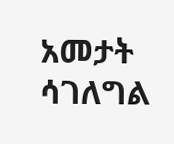አመታት ሳገለግል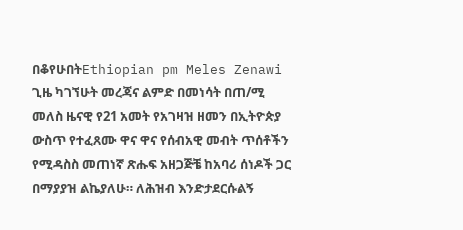በቆየሁበትEthiopian pm Meles Zenawi ጊዜ ካገኘሁት መረጃና ልምድ በመነሳት በጠ/ሚ መለስ ዜናዊ የ21 አመት የአገዛዝ ዘመን በኢትዮጵያ ውስጥ የተፈጸሙ ዋና ዋና የሰብአዊ መብት ጥሰቶችን የሚዳስስ መጠነኛ ጽሑፍ አዘጋጅቼ ከአባሪ ሰነዶች ጋር በማያያዝ ልኬያለሁ። ለሕዝብ እንድታደርሱልኝ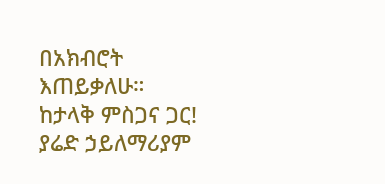በአክብሮት እጠይቃለሁ።
ከታላቅ ምስጋና ጋር!
ያሬድ ኃይለማሪያም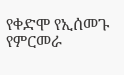የቀድሞ የኢሰመጉ የምርመራ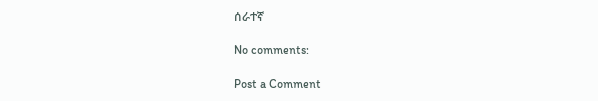ሰራተኛ

No comments:

Post a Comment